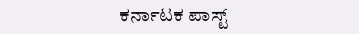ಕರ್ನಾಟಕ ಪಾಸ್ಟ್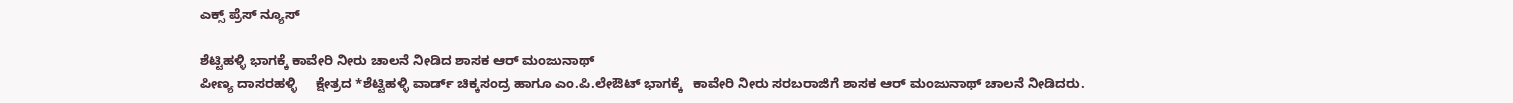ಎಕ್ಸ್ ಪ್ರೆಸ್ ನ್ಯೂಸ್

ಶೆಟ್ಟಿಹಳ್ಳಿ ಭಾಗಕ್ಕೆ ಕಾವೇರಿ ನೀರು ಚಾಲನೆ ನೀಡಿದ ಶಾಸಕ ಆರ್ ಮಂಜುನಾಥ್
ಪೀಣ್ಯ ದಾಸರಹಳ್ಳಿ     ಕ್ಷೇತ್ರದ *ಶೆಟ್ಟಿಹಳ್ಳಿ ವಾರ್ಡ್ ಚಿಕ್ಕಸಂದ್ರ ಹಾಗೂ ಎಂ.ಪಿ.ಲೇಔಟ್ ಭಾಗಕ್ಕೆ   ಕಾವೇರಿ ನೀರು ಸರಬರಾಜಿಗೆ ಶಾಸಕ ಆರ್ ಮಂಜುನಾಥ್ ಚಾಲನೆ ನೀಡಿದರು.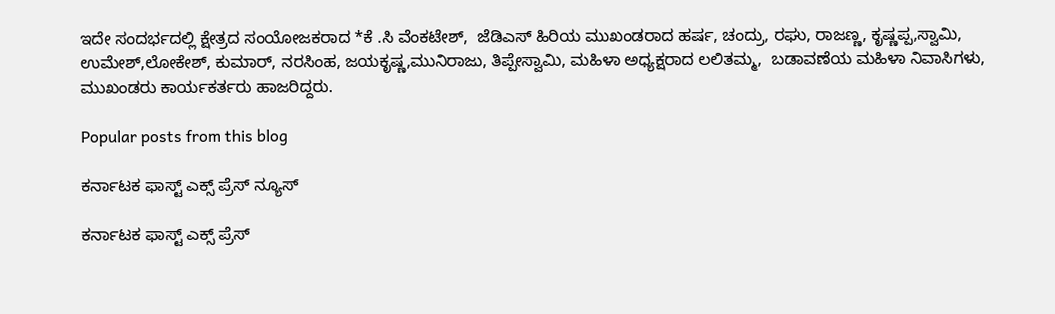ಇದೇ ಸಂದರ್ಭದಲ್ಲಿ ಕ್ಷೇತ್ರದ ಸಂಯೋಜಕರಾದ *ಕೆ .ಸಿ ವೆಂಕಟೇಶ್,  ಜೆಡಿಎಸ್ ಹಿರಿಯ ಮುಖಂಡರಾದ ಹರ್ಷ, ಚಂದ್ರು, ರಘು, ರಾಜಣ್ಣ, ಕೃಷ್ಣಪ್ಪ,ಸ್ವಾಮಿ,  ಉಮೇಶ್,ಲೋಕೇಶ್, ಕುಮಾರ್, ನರಸಿಂಹ, ಜಯಕೃಷ್ಣ,ಮುನಿರಾಜು, ತಿಪ್ಪೇಸ್ವಾಮಿ, ಮಹಿಳಾ ಅಧ್ಯಕ್ಷರಾದ ಲಲಿತಮ್ಮ,  ಬಡಾವಣೆಯ ಮಹಿಳಾ ನಿವಾಸಿಗಳು, ಮುಖಂಡರು ಕಾರ್ಯಕರ್ತರು ಹಾಜರಿದ್ದರು.

Popular posts from this blog

ಕರ್ನಾಟಕ ಫಾಸ್ಟ್ ಎಕ್ಸ್ ಪ್ರೆಸ್ ನ್ಯೂಸ್

ಕರ್ನಾಟಕ ಫಾಸ್ಟ್ ಎಕ್ಸ್ ಪ್ರೆಸ್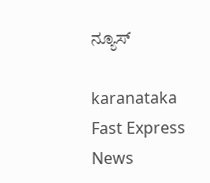ನ್ಯೂಸ್

karanataka Fast Express News